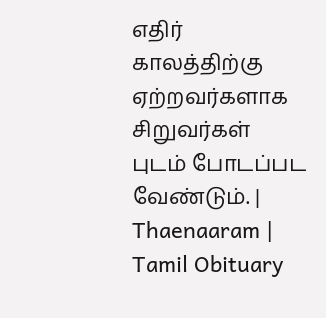எதிர் காலத்திற்கு ஏற்றவர்களாக சிறுவர்கள் புடம் போடப்பட வேண்டும். | Thaenaaram |  Tamil Obituary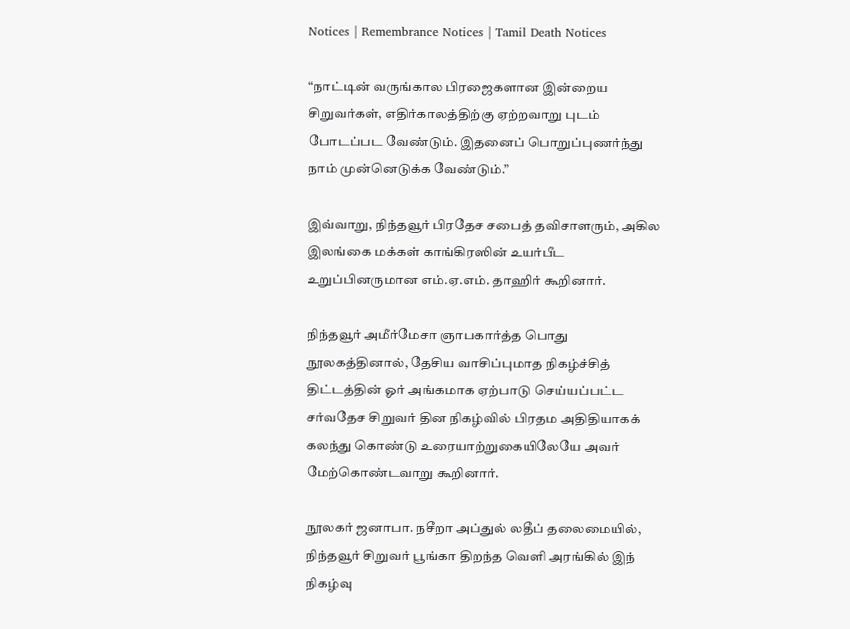Notices | Remembrance Notices | Tamil Death Notices

“நாட்டின் வருங்கால பிரஜைகளான இன்றைய சிறுவர்கள், எதிர்காலத்திற்கு ஏற்றவாறு புடம் போடப்பட வேண்டும். இதனைப் பொறுப்புணர்ந்து நாம் முன்னெடுக்க வேண்டும்.”

இவ்வாறு, நிந்தவூர் பிரதேச சபைத் தவிசாளரும், அகில இலங்கை மக்கள் காங்கிரஸின் உயர்பீட உறுப்பினருமான எம்.ஏ.எம். தாஹிர் கூறினார்.

நிந்தவூர் அமீர்மேசா ஞாபகார்த்த பொது நூலகத்தினால், தேசிய வாசிப்புமாத நிகழ்ச்சித் திட்டத்தின் ஓர் அங்கமாக ஏற்பாடு செய்யப்பட்ட சர்வதேச சிறுவர் தின நிகழ்வில் பிரதம அதிதியாகக் கலந்து கொண்டு உரையாற்றுகையிலேயே அவர் மேற்கொண்டவாறு கூறினார்.

நூலகர் ஜனாபா. நசீறா அப்துல் லதீப் தலைமையில், நிந்தவூர் சிறுவர் பூங்கா திறந்த வெளி அரங்கில் இந் நிகழ்வு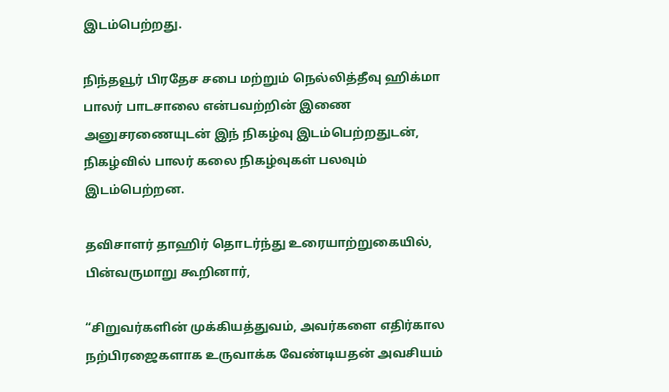இடம்பெற்றது.

நிந்தவூர் பிரதேச சபை மற்றும் நெல்லித்தீவு ஹிக்மா பாலர் பாடசாலை என்பவற்றின் இணை அனுசரணையுடன் இந் நிகழ்வு இடம்பெற்றதுடன், நிகழ்வில் பாலர் கலை நிகழ்வுகள் பலவும் இடம்பெற்றன.

தவிசாளர் தாஹிர் தொடர்ந்து உரையாற்றுகையில், பின்வருமாறு கூறினார்,

“சிறுவர்களின் முக்கியத்துவம், அவர்களை எதிர்கால நற்பிரஜைகளாக உருவாக்க வேண்டியதன் அவசியம்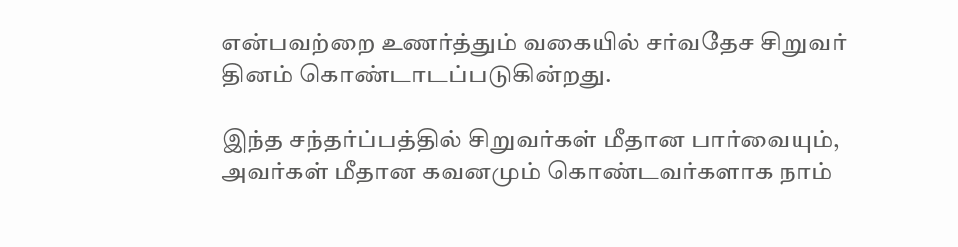என்பவற்றை உணர்த்தும் வகையில் சர்வதேச சிறுவர் தினம் கொண்டாடப்படுகின்றது.

இந்த சந்தர்ப்பத்தில் சிறுவர்கள் மீதான பார்வையும், அவர்கள் மீதான கவனமும் கொண்டவர்களாக நாம்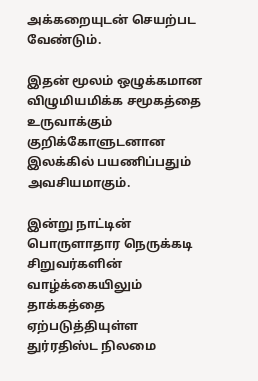அக்கறையுடன் செயற்பட வேண்டும்.

இதன் மூலம் ஒழுக்கமான விழுமியமிக்க சமூகத்தை உருவாக்கும் குறிக்கோளுடனான இலக்கில் பயணிப்பதும் அவசியமாகும்.

இன்று நாட்டின் பொருளாதார நெருக்கடி சிறுவர்களின் வாழ்க்கையிலும் தாக்கத்தை ஏற்படுத்தியுள்ள துர்ரதிஸ்ட நிலமை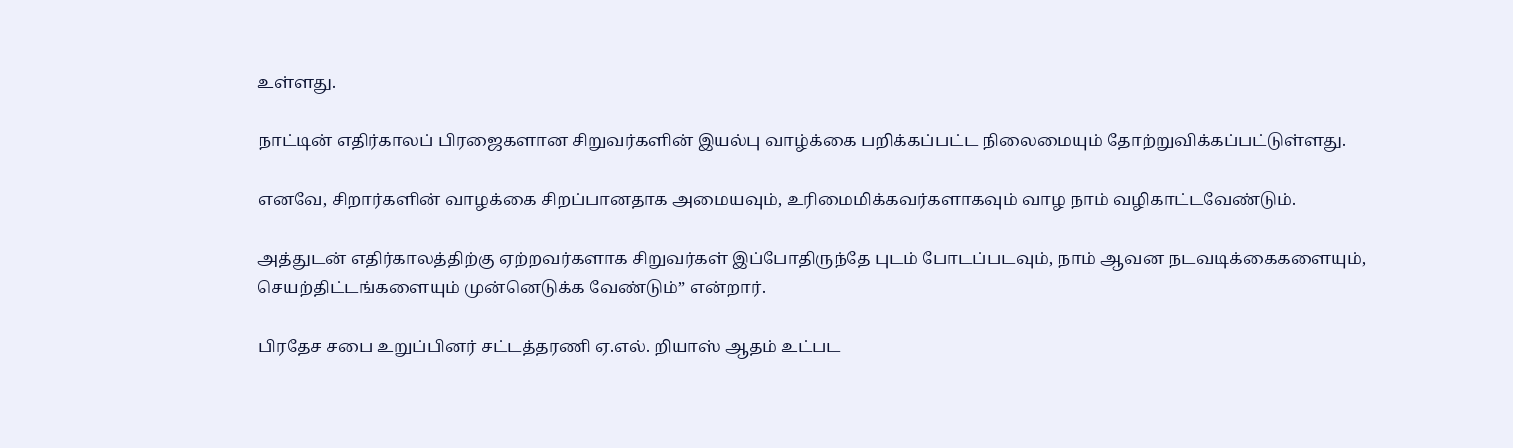உள்ளது.

நாட்டின் எதிர்காலப் பிரஜைகளான சிறுவர்களின் இயல்பு வாழ்க்கை பறிக்கப்பட்ட நிலைமையும் தோற்றுவிக்கப்பட்டுள்ளது.

எனவே, சிறார்களின் வாழக்கை சிறப்பானதாக அமையவும், உரிமைமிக்கவர்களாகவும் வாழ நாம் வழிகாட்டவேண்டும்.

அத்துடன் எதிர்காலத்திற்கு ஏற்றவர்களாக சிறுவர்கள் இப்போதிருந்தே புடம் போடப்படவும், நாம் ஆவன நடவடிக்கைகளையும், செயற்திட்டங்களையும் முன்னெடுக்க வேண்டும்” என்றார்.

பிரதேச சபை உறுப்பினர் சட்டத்தரணி ஏ.எல். றியாஸ் ஆதம் உட்பட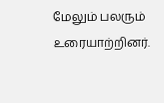மேலும் பலரும் உரையாற்றினர்.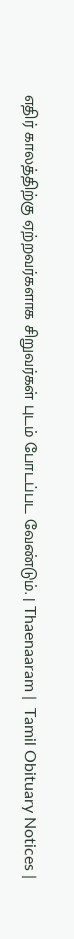எதிர் காலத்திற்கு ஏற்றவர்களாக சிறுவர்கள் புடம் போடப்பட வேண்டும். | Thaenaaram |  Tamil Obituary Notices |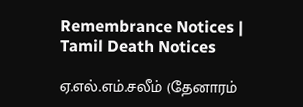Remembrance Notices | Tamil Death Notices

ஏ.எல்.எம்.சலீம் (தேனாரம்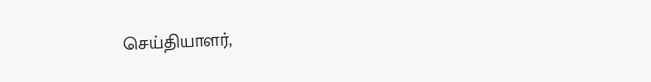செய்தியாளர்,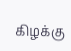கிழக்கு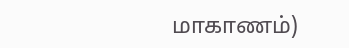மாகாணம்)